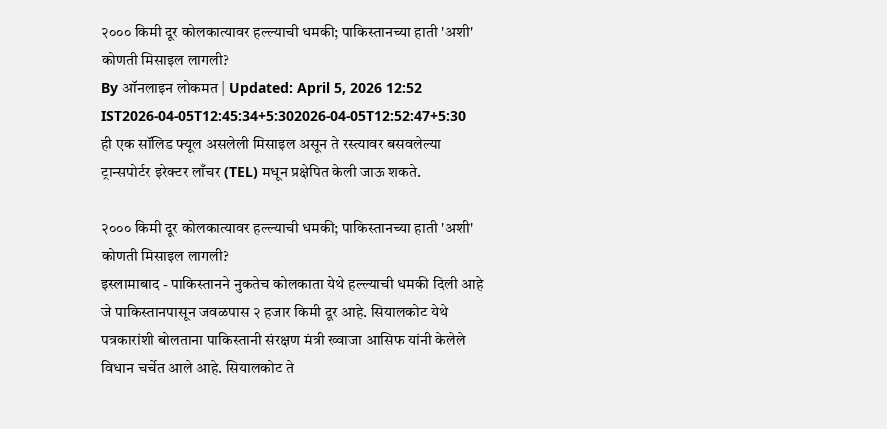२००० किमी दूर कोलकात्यावर हल्ल्याची धमकी; पाकिस्तानच्या हाती 'अशी' कोणती मिसाइल लागली?
By ऑनलाइन लोकमत | Updated: April 5, 2026 12:52 IST2026-04-05T12:45:34+5:302026-04-05T12:52:47+5:30
ही एक सॉलिड फ्यूल असलेली मिसाइल असून ते रस्त्यावर बसवलेल्या ट्रान्सपोर्टर इरेक्टर लाँचर (TEL) मधून प्रक्षेपित केली जाऊ शकते.

२००० किमी दूर कोलकात्यावर हल्ल्याची धमकी; पाकिस्तानच्या हाती 'अशी' कोणती मिसाइल लागली?
इस्लामाबाद - पाकिस्तानने नुकतेच कोलकाता येथे हल्ल्याची धमकी दिली आहे जे पाकिस्तानपासून जवळपास २ हजार किमी दूर आहे. सियालकोट येथे पत्रकारांशी बोलताना पाकिस्तानी संरक्षण मंत्री ख्वाजा आसिफ यांनी केलेले विधान चर्चेत आले आहे. सियालकोट ते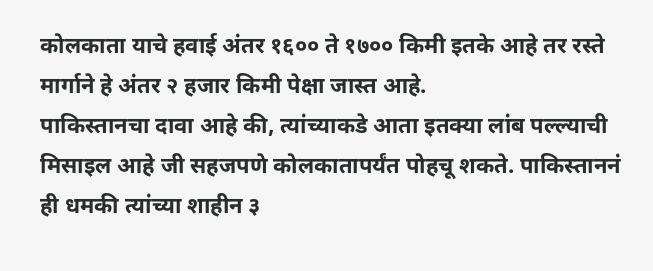कोलकाता याचे हवाई अंतर १६०० ते १७०० किमी इतके आहे तर रस्ते मार्गाने हे अंतर २ हजार किमी पेक्षा जास्त आहे.
पाकिस्तानचा दावा आहे की, त्यांच्याकडे आता इतक्या लांब पल्ल्याची मिसाइल आहे जी सहजपणे कोलकातापर्यंत पोहचू शकते. पाकिस्ताननं ही धमकी त्यांच्या शाहीन ३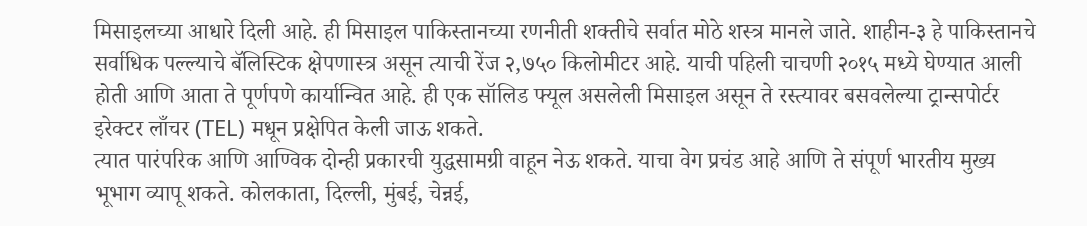मिसाइलच्या आधारे दिली आहे. ही मिसाइल पाकिस्तानच्या रणनीती शक्तीचे सर्वात मोठे शस्त्र मानले जाते. शाहीन-३ हे पाकिस्तानचे सर्वाधिक पल्ल्याचे बॅलिस्टिक क्षेपणास्त्र असून त्याची रेंज २,७५० किलोमीटर आहे. याची पहिली चाचणी २०१५ मध्ये घेण्यात आली होती आणि आता ते पूर्णपणे कार्यान्वित आहे. ही एक सॉलिड फ्यूल असलेली मिसाइल असून ते रस्त्यावर बसवलेल्या ट्रान्सपोर्टर इरेक्टर लाँचर (TEL) मधून प्रक्षेपित केली जाऊ शकते.
त्यात पारंपरिक आणि आण्विक दोन्ही प्रकारची युद्धसामग्री वाहून नेऊ शकते. याचा वेग प्रचंड आहे आणि ते संपूर्ण भारतीय मुख्य भूभाग व्यापू शकते. कोलकाता, दिल्ली, मुंबई, चेन्नई,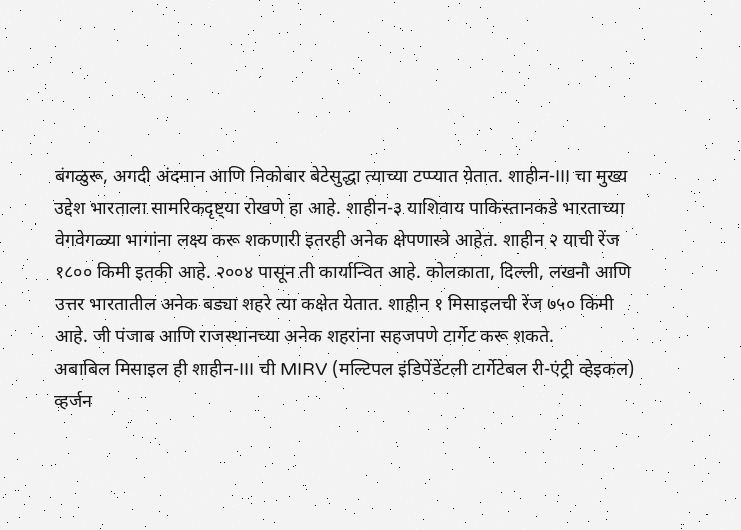बंगळुरू, अगदी अंदमान आणि निकोबार बेटेसुद्धा त्याच्या टप्प्यात येतात. शाहीन-III चा मुख्य उद्देश भारताला सामरिकदृष्ट्या रोखणे हा आहे. शाहीन-३ याशिवाय पाकिस्तानकडे भारताच्या वेगवेगळ्या भागांना लक्ष्य करू शकणारी इतरही अनेक क्षेपणास्त्रे आहेत. शाहीन २ याची रेंज १८०० किमी इतकी आहे. २००४ पासून ती कार्यान्वित आहे. कोलकाता, दिल्ली, लखनौ आणि उत्तर भारतातील अनेक बड्या शहरे त्या कक्षेत येतात. शाहीन १ मिसाइलची रेंज ७५० किमी आहे. जी पंजाब आणि राजस्थानच्या अनेक शहरांना सहजपणे टार्गेट करू शकते.
अबाबिल मिसाइल ही शाहीन-III ची MIRV (मल्टिपल इंडिपेंडेंटली टार्गेटेबल री-एंट्री व्हेइकल) व्हर्जन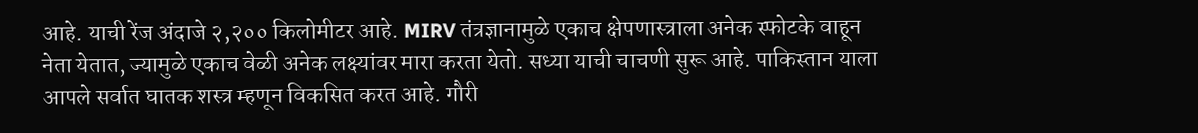आहे. याची रेंज अंदाजे २,२०० किलोमीटर आहे. MIRV तंत्रज्ञानामुळे एकाच क्षेपणास्त्राला अनेक स्फोटके वाहून नेता येतात, ज्यामुळे एकाच वेळी अनेक लक्ष्यांवर मारा करता येतो. सध्या याची चाचणी सुरू आहे. पाकिस्तान याला आपले सर्वात घातक शस्त्र म्हणून विकसित करत आहे. गौरी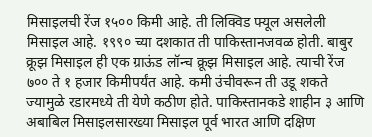मिसाइलची रेंज १५०० किमी आहे. ती लिक्विड फ्यूल असलेली मिसाइल आहे. १९९० च्या दशकात ती पाकिस्तानजवळ होती. बाबुर क्रूझ मिसाइल ही एक ग्राऊंड लॉन्च क्रूझ मिसाइल आहे. त्याची रेंज ७०० ते १ हजार किमीपर्यंत आहे. कमी उंचीवरून ती उडू शकते ज्यामुळे रडारमध्ये ती येणे कठीण होते. पाकिस्तानकडे शाहीन ३ आणि अबाबिल मिसाइलसारख्या मिसाइल पूर्व भारत आणि दक्षिण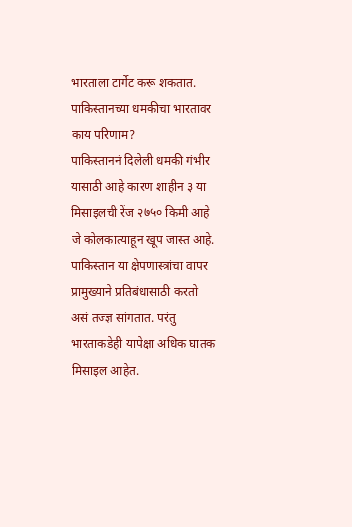भारताला टार्गेट करू शकतात.
पाकिस्तानच्या धमकीचा भारतावर काय परिणाम?
पाकिस्ताननं दिलेली धमकी गंभीर यासाठी आहे कारण शाहीन ३ या मिसाइलची रेंज २७५० किमी आहे जे कोलकात्याहून खूप जास्त आहे. पाकिस्तान या क्षेपणास्त्रांचा वापर प्रामुख्याने प्रतिबंधासाठी करतो असं तज्ज्ञ सांगतात. परंतु भारताकडेही यापेक्षा अधिक घातक मिसाइल आहेत.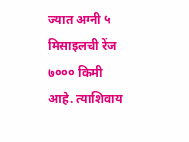ज्यात अग्नी ५ मिसाइलची रेंज ७००० किमी आहे. त्याशिवाय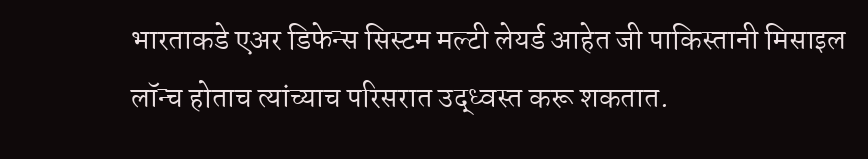भारताकडे एअर डिफेन्स सिस्टम मल्टी लेयर्ड आहेत जी पाकिस्तानी मिसाइल लॉन्च होताच त्यांच्याच परिसरात उद्ध्वस्त करू शकतात.